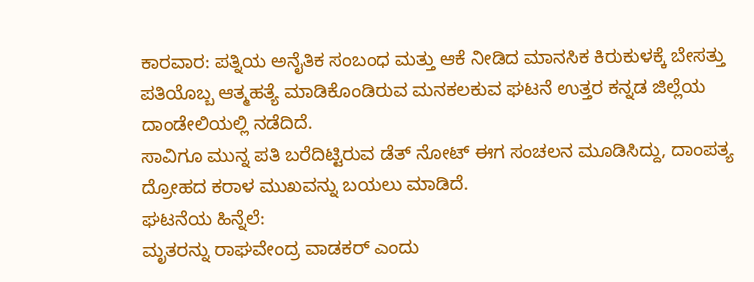ಕಾರವಾರ: ಪತ್ನಿಯ ಅನೈತಿಕ ಸಂಬಂಧ ಮತ್ತು ಆಕೆ ನೀಡಿದ ಮಾನಸಿಕ ಕಿರುಕುಳಕ್ಕೆ ಬೇಸತ್ತು ಪತಿಯೊಬ್ಬ ಆತ್ಮಹತ್ಯೆ ಮಾಡಿಕೊಂಡಿರುವ ಮನಕಲಕುವ ಘಟನೆ ಉತ್ತರ ಕನ್ನಡ ಜಿಲ್ಲೆಯ ದಾಂಡೇಲಿಯಲ್ಲಿ ನಡೆದಿದೆ.
ಸಾವಿಗೂ ಮುನ್ನ ಪತಿ ಬರೆದಿಟ್ಟಿರುವ ಡೆತ್ ನೋಟ್ ಈಗ ಸಂಚಲನ ಮೂಡಿಸಿದ್ದು, ದಾಂಪತ್ಯ ದ್ರೋಹದ ಕರಾಳ ಮುಖವನ್ನು ಬಯಲು ಮಾಡಿದೆ.
ಘಟನೆಯ ಹಿನ್ನೆಲೆ:
ಮೃತರನ್ನು ರಾಘವೇಂದ್ರ ವಾಡಕರ್ ಎಂದು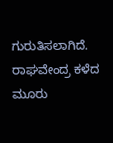ಗುರುತಿಸಲಾಗಿದೆ. ರಾಘವೇಂದ್ರ ಕಳೆದ ಮೂರು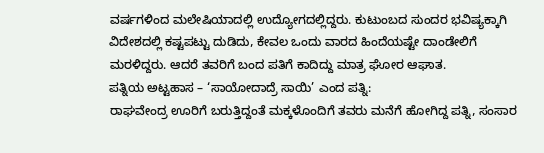ವರ್ಷಗಳಿಂದ ಮಲೇಷಿಯಾದಲ್ಲಿ ಉದ್ಯೋಗದಲ್ಲಿದ್ದರು. ಕುಟುಂಬದ ಸುಂದರ ಭವಿಷ್ಯಕ್ಕಾಗಿ ವಿದೇಶದಲ್ಲಿ ಕಷ್ಟಪಟ್ಟು ದುಡಿದು, ಕೇವಲ ಒಂದು ವಾರದ ಹಿಂದೆಯಷ್ಟೇ ದಾಂಡೇಲಿಗೆ ಮರಳಿದ್ದರು. ಆದರೆ ತವರಿಗೆ ಬಂದ ಪತಿಗೆ ಕಾದಿದ್ದು ಮಾತ್ರ ಘೋರ ಆಘಾತ.
ಪತ್ನಿಯ ಅಟ್ಟಹಾಸ – ‘ಸಾಯೋದಾದ್ರೆ ಸಾಯಿ’ ಎಂದ ಪತ್ನಿ:
ರಾಘವೇಂದ್ರ ಊರಿಗೆ ಬರುತ್ತಿದ್ದಂತೆ ಮಕ್ಕಳೊಂದಿಗೆ ತವರು ಮನೆಗೆ ಹೋಗಿದ್ದ ಪತ್ನಿ, ಸಂಸಾರ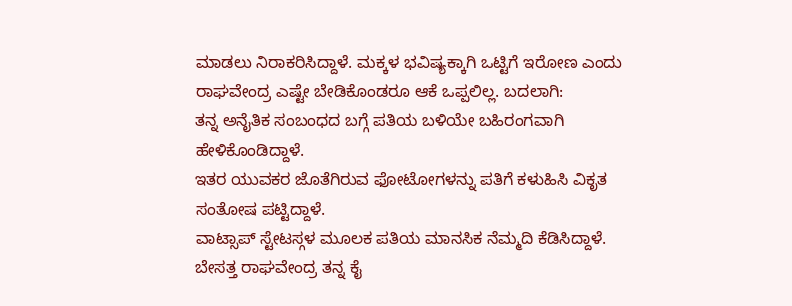ಮಾಡಲು ನಿರಾಕರಿಸಿದ್ದಾಳೆ. ಮಕ್ಕಳ ಭವಿಷ್ಯಕ್ಕಾಗಿ ಒಟ್ಟಿಗೆ ಇರೋಣ ಎಂದು ರಾಘವೇಂದ್ರ ಎಷ್ಟೇ ಬೇಡಿಕೊಂಡರೂ ಆಕೆ ಒಪ್ಪಲಿಲ್ಲ. ಬದಲಾಗಿ:
ತನ್ನ ಅನೈತಿಕ ಸಂಬಂಧದ ಬಗ್ಗೆ ಪತಿಯ ಬಳಿಯೇ ಬಹಿರಂಗವಾಗಿ ಹೇಳಿಕೊಂಡಿದ್ದಾಳೆ.
ಇತರ ಯುವಕರ ಜೊತೆಗಿರುವ ಫೋಟೋಗಳನ್ನು ಪತಿಗೆ ಕಳುಹಿಸಿ ವಿಕೃತ ಸಂತೋಷ ಪಟ್ಟಿದ್ದಾಳೆ.
ವಾಟ್ಸಾಪ್ ಸ್ಟೇಟಸ್ಗಳ ಮೂಲಕ ಪತಿಯ ಮಾನಸಿಕ ನೆಮ್ಮದಿ ಕೆಡಿಸಿದ್ದಾಳೆ.
ಬೇಸತ್ತ ರಾಘವೇಂದ್ರ ತನ್ನ ಕೈ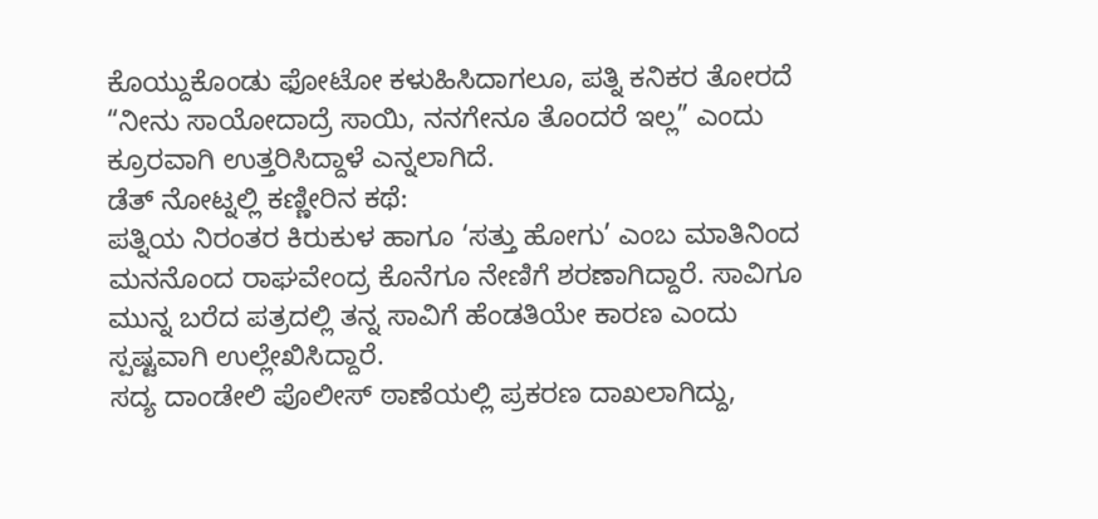ಕೊಯ್ದುಕೊಂಡು ಫೋಟೋ ಕಳುಹಿಸಿದಾಗಲೂ, ಪತ್ನಿ ಕನಿಕರ ತೋರದೆ “ನೀನು ಸಾಯೋದಾದ್ರೆ ಸಾಯಿ, ನನಗೇನೂ ತೊಂದರೆ ಇಲ್ಲ” ಎಂದು ಕ್ರೂರವಾಗಿ ಉತ್ತರಿಸಿದ್ದಾಳೆ ಎನ್ನಲಾಗಿದೆ.
ಡೆತ್ ನೋಟ್ನಲ್ಲಿ ಕಣ್ಣೀರಿನ ಕಥೆ:
ಪತ್ನಿಯ ನಿರಂತರ ಕಿರುಕುಳ ಹಾಗೂ ‘ಸತ್ತು ಹೋಗು’ ಎಂಬ ಮಾತಿನಿಂದ ಮನನೊಂದ ರಾಘವೇಂದ್ರ ಕೊನೆಗೂ ನೇಣಿಗೆ ಶರಣಾಗಿದ್ದಾರೆ. ಸಾವಿಗೂ ಮುನ್ನ ಬರೆದ ಪತ್ರದಲ್ಲಿ ತನ್ನ ಸಾವಿಗೆ ಹೆಂಡತಿಯೇ ಕಾರಣ ಎಂದು ಸ್ಪಷ್ಟವಾಗಿ ಉಲ್ಲೇಖಿಸಿದ್ದಾರೆ.
ಸದ್ಯ ದಾಂಡೇಲಿ ಪೊಲೀಸ್ ಠಾಣೆಯಲ್ಲಿ ಪ್ರಕರಣ ದಾಖಲಾಗಿದ್ದು,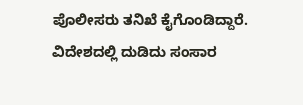ಪೊಲೀಸರು ತನಿಖೆ ಕೈಗೊಂಡಿದ್ದಾರೆ. ವಿದೇಶದಲ್ಲಿ ದುಡಿದು ಸಂಸಾರ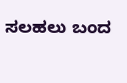ಸಲಹಲು ಬಂದ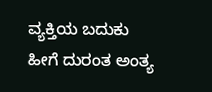ವ್ಯಕ್ತಿಯ ಬದುಕು ಹೀಗೆ ದುರಂತ ಅಂತ್ಯ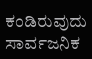ಕಂಡಿರುವುದು ಸಾರ್ವಜನಿಕ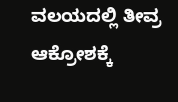ವಲಯದಲ್ಲಿ ತೀವ್ರ ಆಕ್ರೋಶಕ್ಕೆ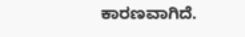ಕಾರಣವಾಗಿದೆ.